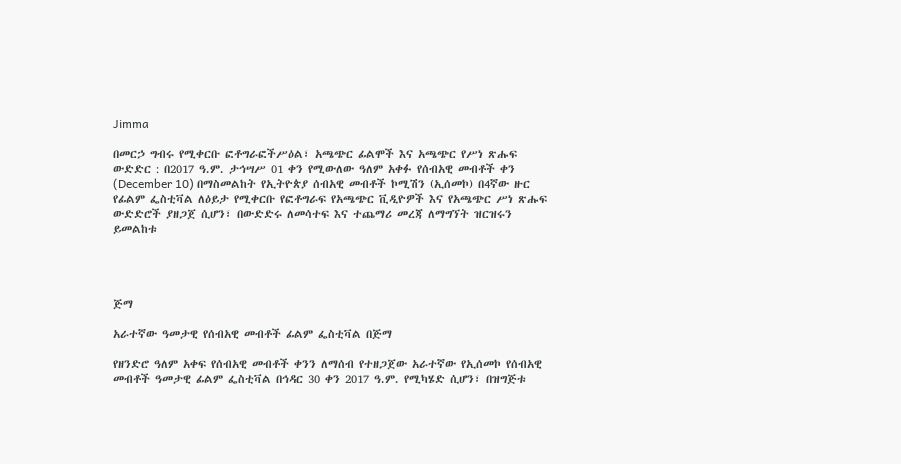Jimma

በመርኃ ግብሩ የሚቀርቡ ፎቶግራፎችሥዕል፣ አጫጭር ፊልሞች እና አጫጭር የሥነ ጽሑፍ ውድድር : በ2017 ዓ.ም. ታኅሣሥ 01 ቀን የሚውለው ዓለም አቀፉ የሰብአዊ መብቶች ቀን (December 10) በማስመልከት የኢትዮጵያ ሰብአዊ መብቶች ኮሚሽን (ኢሰመኮ) በ4ኛው ዙር የፊልም ፌስቲቫል ለዕይታ የሚቀርቡ የፎቶግራፍ የአጫጭር ቪዲዮዎች እና የአጫጭር ሥነ ጽሑፍ ውድድሮች ያዘጋጀ ሲሆን፣ በውድድሩ ለመሳተፍ እና ተጨማሪ መረጃ ለማግኘት ዝርዝሩን ይመልከቱ




ጅማ

አራተኛው ዓመታዊ የሰብአዊ መብቶች ፊልም ፌስቲቫል በጅማ

የዘንድሮ ዓለም አቀፍ የሰብአዊ መብቶች ቀንን ለማሰብ የተዘጋጀው አራተኛው የኢሰመኮ የሰብአዊ መብቶች ዓመታዊ ፊልም ፌስቲቫል በኅዳር 30 ቀን 2017 ዓ.ም. የሚካሄድ ሲሆን፣ በዝግጅቱ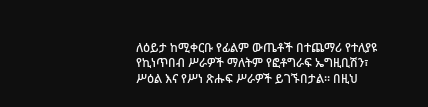ለዕይታ ከሚቀርቡ የፊልም ውጤቶች በተጨማሪ የተለያዩ የኪነጥበብ ሥራዎች ማለትም የፎቶግራፍ ኤግዚቢሽን፣ ሥዕል እና የሥነ ጽሑፍ ሥራዎች ይገኙበታል። በዚህ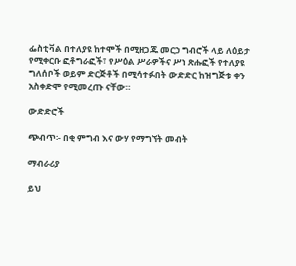ፌስቲቫል በተለያዩ ከተሞች በሚዘጋጁ መርኃ ግብሮች ላይ ለዕይታ የሚቀርቡ ፎቶግራፎች፣ የሥዕል ሥራዎችና ሥነ ጽሑፎች የተለያዩ ግለሰቦች ወይም ድርጅቶች በሚሳተፉበት ውድድር ከዝግጅቱ ቀን አስቀድሞ የሚመረጡ ናቸው።

ውድድሮች

ጭብጥ፡- በቂ ምግብ እና ውሃ የማግኘት መብት

ማብራሪያ

ይህ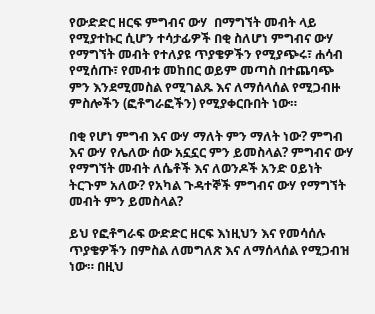የውድድር ዘርፍ ምግብና ውሃ  በማግኘት መብት ላይ የሚያተኩር ሲሆን ተሳታፊዎች በቂ ስለሆነ ምግብና ውሃ የማግኘት መብት የተለያዩ ጥያቄዎችን የሚያጭሩ፣ ሐሳብ የሚሰጡ፣ የመብቱ መከበር ወይም መጣስ በተጨባጭ ምን እንደሚመስል የሚገልጹ እና ለማሰላሰል የሚጋብዙ ምስሎችን (ፎቶግራፎችን) የሚያቀርቡበት ነው።

በቂ የሆነ ምግብ እና ውሃ ማለት ምን ማለት ነው? ምግብ እና ውሃ የሌለው ሰው አኗኗር ምን ይመስላል? ምግብና ውሃ የማግኘት መብት ለሴቶች እና ለወንዶች አንድ ዐይነት ትርጉም አለው? የአካል ጉዳተኞች ምግብና ውሃ የማግኘት መብት ምን ይመስላል?

ይህ የፎቶግራፍ ውድድር ዘርፍ እነዚህን እና የመሳሰሉ ጥያቄዎችን በምስል ለመግለጽ እና ለማሰላሰል የሚጋብዝ ነው። በዚህ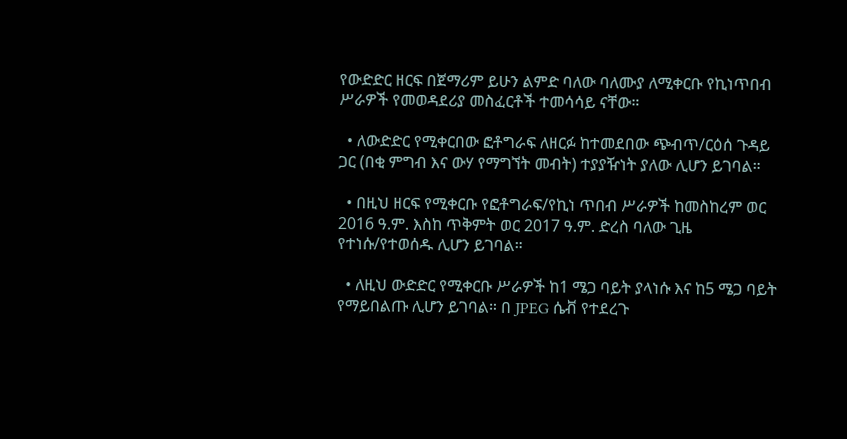የውድድር ዘርፍ በጀማሪም ይሁን ልምድ ባለው ባለሙያ ለሚቀርቡ የኪነጥበብ ሥራዎች የመወዳደሪያ መስፈርቶች ተመሳሳይ ናቸው።

  • ለውድድር የሚቀርበው ፎቶግራፍ ለዘርፉ ከተመደበው ጭብጥ/ርዕሰ ጉዳይ ጋር (በቂ ምግብ እና ውሃ የማግኘት መብት) ተያያዥነት ያለው ሊሆን ይገባል።

  • በዚህ ዘርፍ የሚቀርቡ የፎቶግራፍ/የኪነ ጥበብ ሥራዎች ከመስከረም ወር 2016 ዓ.ም. እስከ ጥቅምት ወር 2017 ዓ.ም. ድረስ ባለው ጊዜ የተነሱ/የተወሰዱ ሊሆን ይገባል።

  • ለዚህ ውድድር የሚቀርቡ ሥራዎች ከ1 ሜጋ ባይት ያላነሱ እና ከ5 ሜጋ ባይት የማይበልጡ ሊሆን ይገባል። በ JPEG ሴቭ የተደረጉ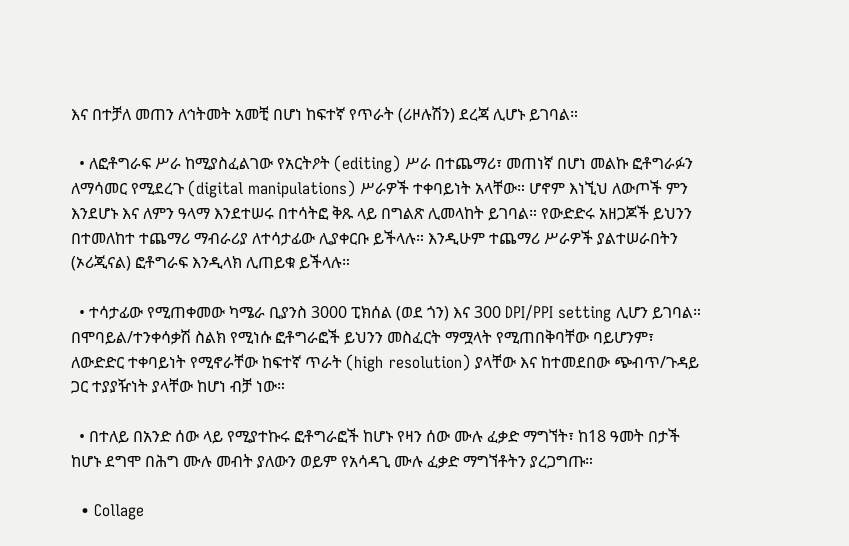እና በተቻለ መጠን ለኅትመት አመቺ በሆነ ከፍተኛ የጥራት (ሪዞሉሽን) ደረጃ ሊሆኑ ይገባል።

  • ለፎቶግራፍ ሥራ ከሚያስፈልገው የአርትዖት (editing) ሥራ በተጨማሪ፣ መጠነኛ በሆነ መልኩ ፎቶግራፉን ለማሳመር የሚደረጉ (digital manipulations) ሥራዎች ተቀባይነት አላቸው። ሆኖም እነኚህ ለውጦች ምን እንደሆኑ እና ለምን ዓላማ እንደተሠሩ በተሳትፎ ቅጹ ላይ በግልጽ ሊመላከት ይገባል። የውድድሩ አዘጋጆች ይህንን በተመለከተ ተጨማሪ ማብራሪያ ለተሳታፊው ሊያቀርቡ ይችላሉ። እንዲሁም ተጨማሪ ሥራዎች ያልተሠራበትን (ኦሪጂናል) ፎቶግራፍ እንዲላክ ሊጠይቁ ይችላሉ።

  • ተሳታፊው የሚጠቀመው ካሜራ ቢያንስ 3000 ፒክሰል (ወደ ጎን) እና 300 DPI/PPI setting ሊሆን ይገባል። በሞባይል/ተንቀሳቃሽ ስልክ የሚነሱ ፎቶግራፎች ይህንን መስፈርት ማሟላት የሚጠበቅባቸው ባይሆንም፣ ለውድድር ተቀባይነት የሚኖራቸው ከፍተኛ ጥራት (high resolution) ያላቸው እና ከተመደበው ጭብጥ/ጉዳይ ጋር ተያያዥነት ያላቸው ከሆነ ብቻ ነው።

  • በተለይ በአንድ ሰው ላይ የሚያተኩሩ ፎቶግራፎች ከሆኑ የዛን ሰው ሙሉ ፈቃድ ማግኘት፣ ከ18 ዓመት በታች ከሆኑ ደግሞ በሕግ ሙሉ መብት ያለውን ወይም የአሳዳጊ ሙሉ ፈቃድ ማግኘቶትን ያረጋግጡ።

  • Collage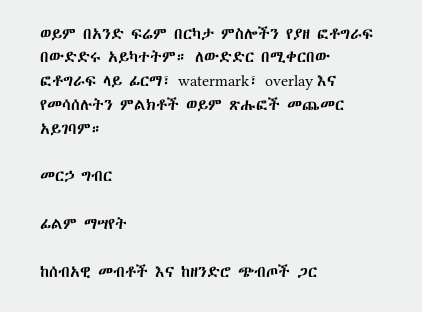ወይም በአንድ ፍሬም በርካታ ምስሎችን የያዘ ፎቶግራፍ በውድድሩ አይካተትም። ለውድድር በሚቀርበው ፎቶግራፍ ላይ ፊርማ፣ watermark፣ overlay እና የመሳሰሉትን ምልክቶች ወይም ጽሑፎች መጨመር አይገባም።

መርኃ ግብር

ፊልም ማሣየት

ከሰብአዊ መብቶች እና ከዘንድሮ ጭብጦች ጋር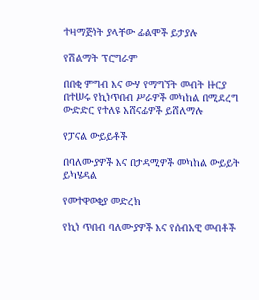ተዛማጅነት ያላቸው ፊልሞች ይታያሉ

የሽልማት ፕሮግራም

በበቂ ምግብ እና ውሃ የማግኘት መብት ዙርያ በተሠሩ የኪነጥበብ ሥራዎች መካከል በሚደረግ ውድድር የተለዩ አሸናፊዎች ይሸለማሉ

የፓናል ውይይቶች

በባለሙያዎች እና በታዳሚዎች መካከል ውይይት ይካሄዳል

የመተዋወቂያ መድረክ

የኪነ ጥበብ ባለሙያዎች እና የሰብአዊ መብቶች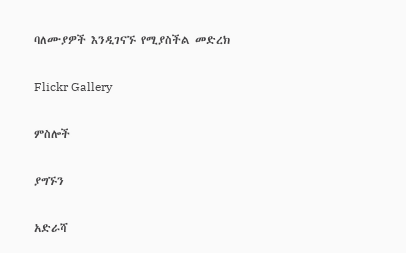ባለሙያዎች እንዲገናኙ የሚያስችል መድረክ

Flickr Gallery

ምስሎች

ያግኙን

አድራሻ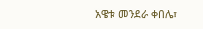አዌቱ መንደራ ቀበሌ፣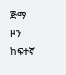ጅማ ዞን ከፍተኛ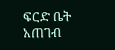ፍርድ ቤት አጠገብ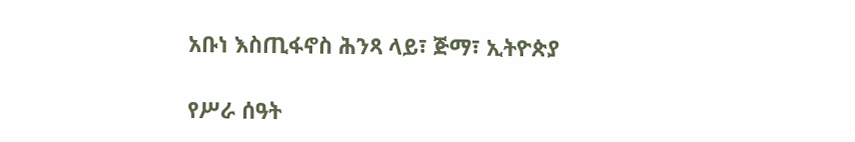አቡነ እስጢፋኖስ ሕንጻ ላይ፣ ጅማ፣ ኢትዮጵያ

የሥራ ሰዓት